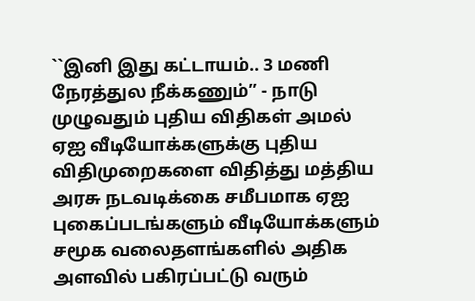``இனி இது கட்டாயம்.. 3 மணி நேரத்துல நீக்கணும்’’ - நாடு முழுவதும் புதிய விதிகள் அமல் ஏஐ வீடியோக்களுக்கு புதிய விதிமுறைகளை விதித்து மத்திய அரசு நடவடிக்கை சமீபமாக ஏஐ புகைப்படங்களும் வீடியோக்களும் சமூக வலைதளங்களில் அதிக அளவில் பகிரப்பட்டு வரும்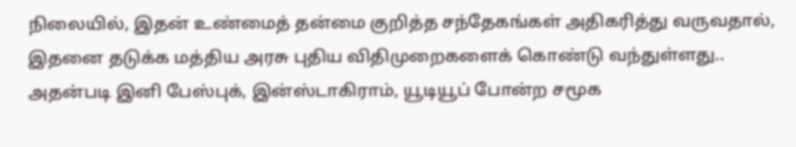நிலையில், இதன் உண்மைத் தன்மை குறித்த சந்தேகங்கள் அதிகரித்து வருவதால், இதனை தடுக்க மத்திய அரசு புதிய விதிமுறைகளைக் கொண்டு வந்துள்ளது.. அதன்படி இனி பேஸ்புக், இன்ஸ்டாகிராம், யூடியூப் போன்ற சமூக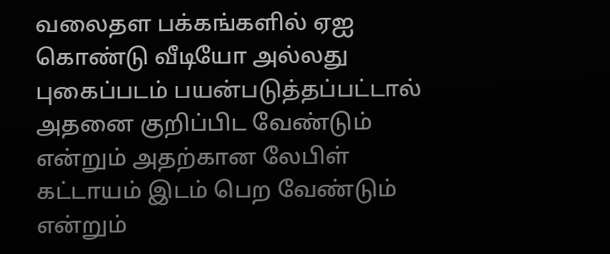வலைதள பக்கங்களில் ஏஐ கொண்டு வீடியோ அல்லது புகைப்படம் பயன்படுத்தப்பட்டால் அதனை குறிப்பிட வேண்டும் என்றும் அதற்கான லேபிள் கட்டாயம் இடம் பெற வேண்டும் என்றும்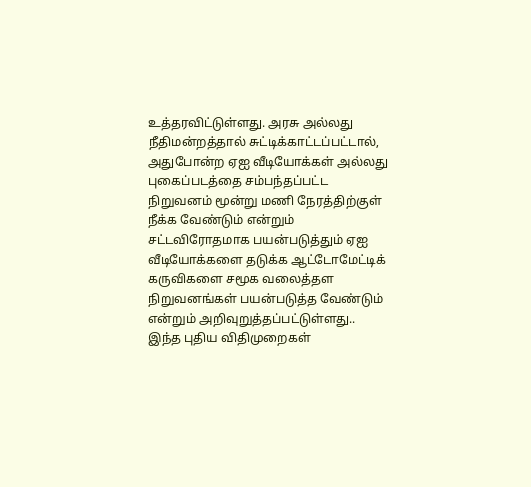உத்தரவிட்டுள்ளது. அரசு அல்லது நீதிமன்றத்தால் சுட்டிக்காட்டப்பட்டால், அதுபோன்ற ஏஐ வீடியோக்கள் அல்லது புகைப்படத்தை சம்பந்தப்பட்ட நிறுவனம் மூன்று மணி நேரத்திற்குள் நீக்க வேண்டும் என்றும் சட்டவிரோதமாக பயன்படுத்தும் ஏஐ வீடியோக்களை தடுக்க ஆட்டோமேட்டிக் கருவிகளை சமூக வலைத்தள நிறுவனங்கள் பயன்படுத்த வேண்டும் என்றும் அறிவுறுத்தப்பட்டுள்ளது.. இந்த புதிய விதிமுறைகள்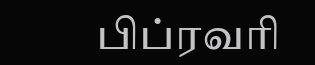பிப்ரவரி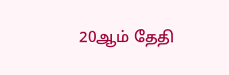20ஆம் தேதி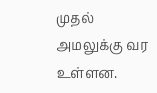முதல் அமலுக்கு வர உள்ளன.